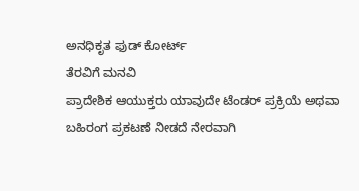ಅನಧಿಕೃತ ಫುಡ್ ಕೋರ್ಟ್
ತೆರವಿಗೆ ಮನವಿ
ಪ್ರಾದೇಶಿಕ ಆಯುಕ್ತರು ಯಾವುದೇ ಟೆಂಡರ್ ಪ್ರಕ್ರಿಯೆ ಅಥವಾ ಬಹಿರಂಗ ಪ್ರಕಟಣೆ ನೀಡದೆ ನೇರವಾಗಿ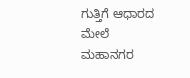ಗುತ್ತಿಗೆ ಆಧಾರದ ಮೇಲೆ ಮಹಾನಗರ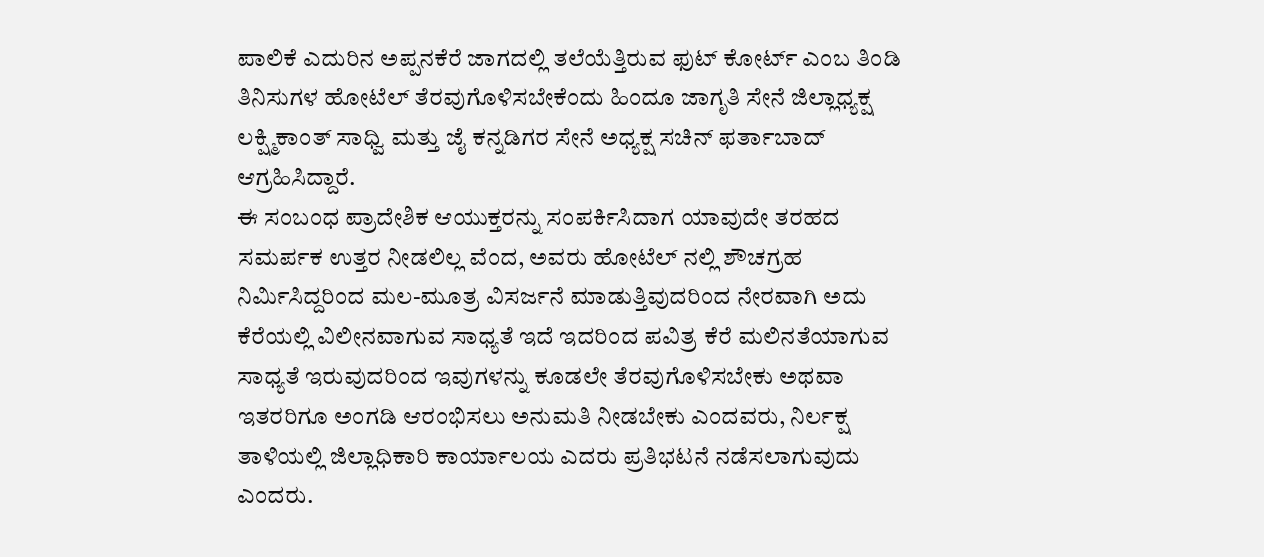ಪಾಲಿಕೆ ಎದುರಿನ ಅಪ್ಪನಕೆರೆ ಜಾಗದಲ್ಲಿ ತಲೆಯೆತ್ತಿರುವ ಫುಟ್ ಕೋರ್ಟ್ ಎಂಬ ತಿಂಡಿ ತಿನಿಸುಗಳ ಹೋಟೆಲ್ ತೆರವುಗೊಳಿಸಬೇಕೆಂದು ಹಿಂದೂ ಜಾಗೃತಿ ಸೇನೆ ಜಿಲ್ಲಾಧ್ಯಕ್ಷ ಲಕ್ಷ್ಮಿಕಾಂತ್ ಸಾಧ್ವಿ ಮತ್ತು ಜೈ ಕನ್ನಡಿಗರ ಸೇನೆ ಅಧ್ಯಕ್ಷ ಸಚಿನ್ ಫರ್ತಾಬಾದ್ ಆಗ್ರಹಿಸಿದ್ದಾರೆ.
ಈ ಸಂಬಂಧ ಪ್ರಾದೇಶಿಕ ಆಯುಕ್ತರನ್ನು ಸಂಪರ್ಕಿಸಿದಾಗ ಯಾವುದೇ ತರಹದ ಸಮರ್ಪಕ ಉತ್ತರ ನೀಡಲಿಲ್ಲ ವೆಂದ, ಅವರು ಹೋಟೆಲ್ ನಲ್ಲಿ ಶೌಚಗ್ರಹ ನಿರ್ಮಿಸಿದ್ದರಿಂದ ಮಲ-ಮೂತ್ರ ವಿಸರ್ಜನೆ ಮಾಡುತ್ತಿವುದರಿಂದ ನೇರವಾಗಿ ಅದು ಕೆರೆಯಲ್ಲಿ ವಿಲೀನವಾಗುವ ಸಾಧ್ಯತೆ ಇದೆ ಇದರಿಂದ ಪವಿತ್ರ ಕೆರೆ ಮಲಿನತೆಯಾಗುವ ಸಾಧ್ಯತೆ ಇರುವುದರಿಂದ ಇವುಗಳನ್ನು ಕೂಡಲೇ ತೆರವುಗೊಳಿಸಬೇಕು ಅಥವಾ ಇತರರಿಗೂ ಅಂಗಡಿ ಆರಂಭಿಸಲು ಅನುಮತಿ ನೀಡಬೇಕು ಎಂದವರು, ನಿರ್ಲಕ್ಷ ತಾಳಿಯಲ್ಲಿ ಜಿಲ್ಲಾಧಿಕಾರಿ ಕಾರ್ಯಾಲಯ ಎದರು ಪ್ರತಿಭಟನೆ ನಡೆಸಲಾಗುವುದು ಎಂದರು.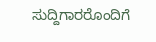ಸುದ್ದಿಗಾರರೊಂದಿಗೆ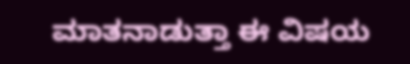ಮಾತನಾಡುತ್ತಾ ಈ ವಿಷಯ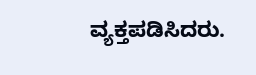ವ್ಯಕ್ತಪಡಿಸಿದರು.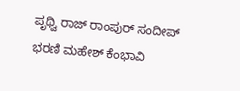ಪೃಥ್ವಿ ರಾಜ್ ರಾಂಪುರ್ ಸಂದೀಪ್ ಭರಣಿ ಮಹೇಶ್ ಕೆಂಭಾವಿ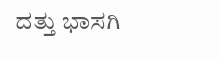ದತ್ತು ಭಾಸಗಿ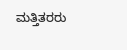ಮತ್ತಿತರರು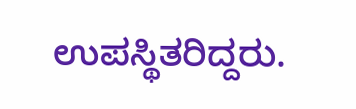ಉಪಸ್ಥಿತರಿದ್ದರು.